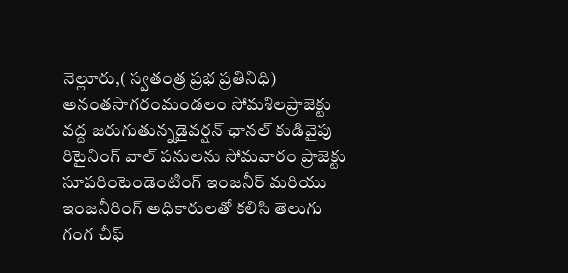నెల్లూరు,( స్వతంత్ర ప్రభ ప్రతినిధి)
అనంతసాగరంమండలం సోమశిలప్రాజెక్టు వద్ద జరుగుతున్నడైవర్షన్ ఛానల్ కుడివైపు రిటైనింగ్ వాల్ పనులను సోమవారం ప్రాజెక్టు సూపరింటెండెంటింగ్ ఇంజనీర్ మరియు ఇంజనీరింగ్ అధికారులతో కలిసి తెలుగు గంగ చీఫ్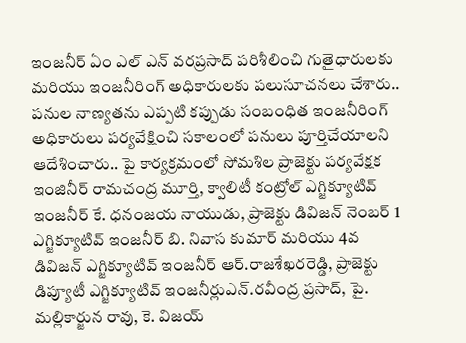ఇంజనీర్ ఏం ఎల్ ఎన్ వరప్రసాద్ పరిశీలించి గుతైధారులకు మరియు ఇంజనీరింగ్ అధికారులకు పలుసూచనలు చేశారు.. పనుల నాణ్యతను ఎప్పటి కప్పుడు సంబంధిత ఇంజనీరింగ్ అధికారులు పర్యవేక్షించి సకాలంలో పనులు పూర్తిచేయాలని ఆదేశించారు.. పై కార్యక్రమంలో సోమశిల ప్రాజెక్టు పర్యవేక్షక ఇంజినీర్ రామచంద్ర మూర్తి, క్వాలిటీ కంట్రోల్ ఎగ్జిక్యూటివ్ ఇంజనీర్ కే. ధనంజయ నాయుడు, ప్రాజెక్టు డివిజన్ నెంబర్ 1 ఎగ్జిక్యూటివ్ ఇంజనీర్ బి. నివాస కుమార్ మరియు 4వ డివిజన్ ఎగ్జిక్యూటివ్ ఇంజనీర్ ఆర్.రాజశేఖరరెడ్డి, ప్రాజెక్టు డిప్యూటీ ఎగ్జిక్యూటివ్ ఇంజనీర్లుఎన్.రవీంద్ర ప్రసాద్, పై. మల్లికార్జున రావు, కె. విజయ్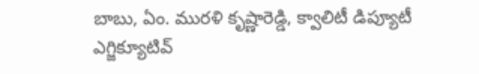బాబు, ఏం. మురళి కృష్ణారెడ్డి, క్వాలిటీ డిప్యూటీ ఎగ్జిక్యూటివ్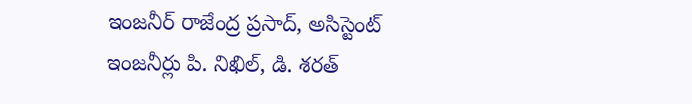ఇంజనీర్ రాజేంద్ర ప్రసాద్, అసిస్టెంట్ ఇంజనీర్లు పి. నిఖిల్, డి. శరత్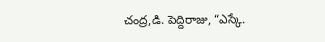చంద్ర,డి. పెద్దిరాజు, “ఎస్కే.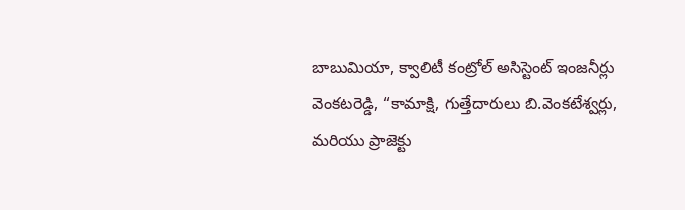బాబుమియా, క్వాలిటీ కంట్రోల్ అసిస్టెంట్ ఇంజనీర్లు వెంకటరెడ్డి, “కామాక్షి, గుత్తేదారులు బి.వెంకటేశ్వర్లు, మరియు ప్రాజెక్టు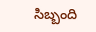సిబ్బంది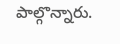పాల్గొన్నారు.